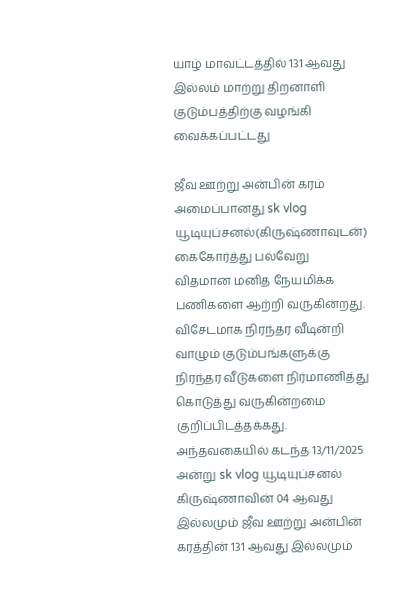யாழ் மாவட்டத்தில் 131 ஆவது இல்லம் மாற்று திறனாளி குடும்பத்திற்கு வழங்கி வைக்கப்பட்டது

ஜீவ ஊற்று அன்பின் கரம் அமைப்பானது sk vlog யூடியுப்சனல்(கிருஷ்ணாவுடன்) கைகோர்த்து பல்வேறு விதமான மனித நேயமிக்க பணிகளை ஆற்றி வருகின்றது.
விசேடமாக நிரந்தர வீடின்றி வாழும் குடும்பங்களுக்கு நிரந்தர வீடுகளை நிர்மாணித்து கொடுத்து வருகின்றமை குறிப்பிடத்தக்கது.
அந்தவகையில் கடந்த 13/11/2025 அன்று sk vlog யூடியுப்சனல் கிருஷ்ணாவின் 04 ஆவது இல்லமும் ஜீவ ஊற்று அன்பின் கரத்தின் 131 ஆவது இல்லமும்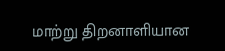மாற்று திறனாளியான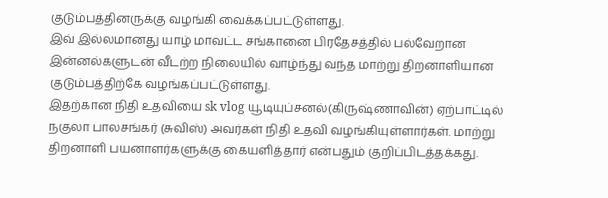குடும்பத்தினருக்கு வழங்கி வைக்கப்பட்டுள்ளது.
இவ் இல்லமானது யாழ் மாவட்ட சங்கானை பிரதேசத்தில் பல்வேறான இன்னல்களுடன் வீடற்ற நிலையில் வாழ்ந்து வந்த மாற்று திறனாளியான குடும்பத்திற்கே வழங்கப்பட்டுள்ளது.
இதற்கான நிதி உதவியை sk vlog யூடியுப்சனல்(கிருஷ்ணாவின்) ஏற்பாட்டில் நகுலா பாலசங்கர் (சுவிஸ்) அவர்கள் நிதி உதவி வழங்கியுள்ளார்கள். மாற்று திறனாளி பயனாளர்களுக்கு கையளித்தார் என்பதும் குறிப்பிடத்தக்கது.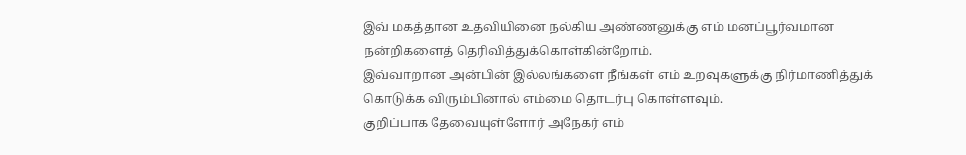இவ் மகத்தான உதவியினை நல்கிய அண்ணனுக்கு எம் மனப்பூர்வமான நன்றிகளைத் தெரிவித்துக்கொள்கின்றோம்.
இவ்வாறான அன்பின் இல்லங்களை நீங்கள் எம் உறவுகளுக்கு நிர்மாணித்துக் கொடுக்க விரும்பினால் எம்மை தொடர்பு கொள்ளவும்.
குறிப்பாக தேவையுள்ளோர் அநேகர் எம்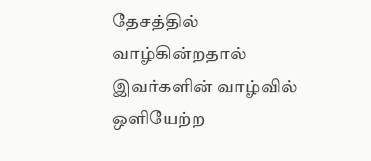தேசத்தில் வாழ்கின்றதால் இவர்களின் வாழ்வில் ஒளியேற்ற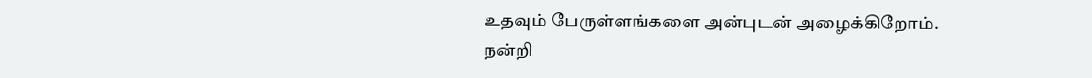உதவும் பேருள்ளங்களை அன்புடன் அழைக்கிறோம்.
நன்றி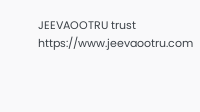JEEVAOOTRU trust
https://www.jeevaootru.com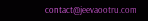contact@jeevaootru.com